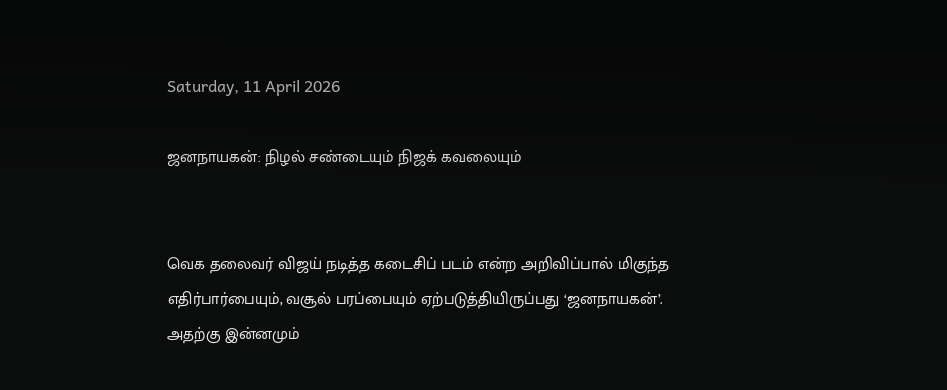Saturday, 11 April 2026

ஜனநாயகன்: நிழல் சண்டையும் நிஜக் கவலையும்


வெக தலைவர் விஜய் நடித்த கடைசிப் படம் என்ற அறிவிப்பால் மிகுந்த எதிர்பார்பையும், வசூல் பரப்பையும் ஏற்படுத்தியிருப்பது ‘ஜனநாயகன்’. அதற்கு இன்னமும்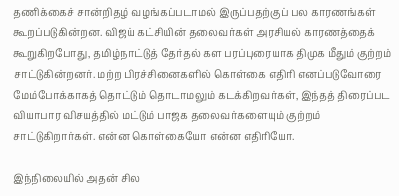தணிக்கைச் சான்றிதழ் வழங்கப்படாமல் இருப்பதற்குப் பல காரணங்கள் கூறப்படுகின்றன. விஜய் கட்சியின் தலைவர்கள் அரசியல் காரணத்தைக் கூறுகிறபோது, தமிழ்நாட்டுத் தேர்தல் கள பரப்புரையாக திமுக மீதும் குற்றம் சாட்டுகின்றனர். மற்ற பிரச்சினைகளில் கொள்கை எதிரி எனப்படுவோரை மேம்போக்காகத் தொட்டும் தொடாமலும் கடக்கிறவர்கள், இந்தத் திரைப்பட வியாபார விசயத்தில் மட்டும் பாஜக தலைவர்களையும் குற்றம் சாட்டுகிறார்கள். என்ன கொள்கையோ என்ன எதிரியோ.

இந்நிலையில் அதன் சில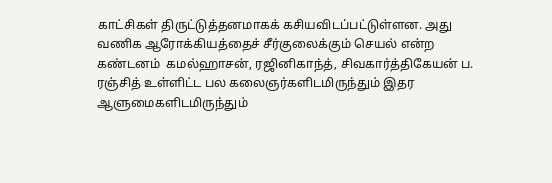காட்சிகள் திருட்டுத்தனமாகக் கசியவிடப்பட்டுள்ளன. அது வணிக ஆரோக்கியத்தைச் சீர்குலைக்கும் செயல் என்ற கண்டனம்  கமல்ஹாசன், ரஜினிகாந்த், சிவகார்த்திகேயன் ப. ரஞ்சித் உள்ளிட்ட பல கலைஞர்களிடமிருந்தும் இதர ஆளுமைகளிடமிருந்தும்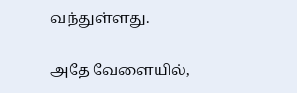வந்துள்ளது.

அதே வேளையில்,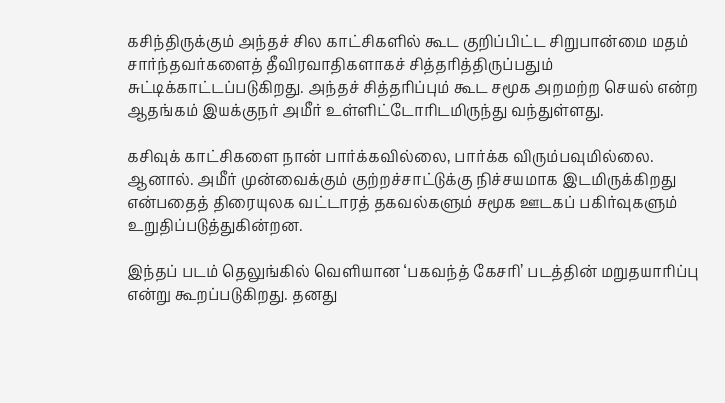கசிந்திருக்கும் அந்தச் சில காட்சிகளில் கூட குறிப்பிட்ட சிறுபான்மை மதம் சார்ந்தவர்களைத் தீவிரவாதிகளாகச் சித்தரித்திருப்பதும் சுட்டிக்காட்டப்படுகிறது. அந்தச் சித்தரிப்பும் கூட சமூக அறமற்ற செயல் என்ற ஆதங்கம் இயக்குநர் அமீர் உள்ளிட்டோரிடமிருந்து வந்துள்ளது.

கசிவுக் காட்சிகளை நான் பார்க்கவில்லை, பார்க்க விரும்பவுமில்லை. ஆனால். அமீர் முன்வைக்கும் குற்றச்சாட்டுக்கு நிச்சயமாக இடமிருக்கிறது என்பதைத் திரையுலக வட்டாரத் தகவல்களும் சமூக ஊடகப் பகிர்வுகளும் உறுதிப்படுத்துகின்றன.

இந்தப் படம் தெலுங்கில் வெளியான ‘பகவந்த் கேசரி’ படத்தின் மறுதயாரிப்பு என்று கூறப்படுகிறது. தனது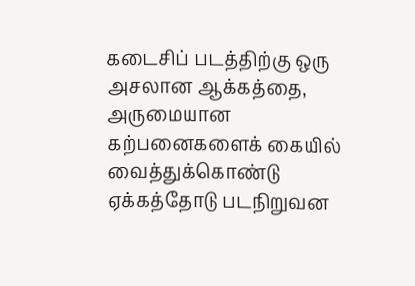கடைசிப் படத்திற்கு ஒரு அசலான ஆக்கத்தை, அருமையான கற்பனைகளைக் கையில் வைத்துக்கொண்டு ஏக்கத்தோடு படநிறுவன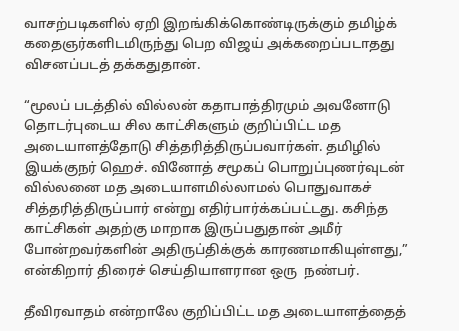வாசற்படிகளில் ஏறி இறங்கிக்கொண்டிருக்கும் தமிழ்க் கதைஞர்களிடமிருந்து பெற விஜய் அக்கறைப்படாதது விசனப்படத் தக்கதுதான்.

“மூலப் படத்தில் வில்லன் கதாபாத்திரமும் அவனோடு தொடர்புடைய சில காட்சிகளும் குறிப்பிட்ட மத அடையாளத்தோடு சித்தரித்திருப்பவார்கள். தமிழில் இயக்குநர் ஹெச். வினோத் சமூகப் பொறுப்புணர்வுடன் வில்லனை மத அடையாளமில்லாமல் பொதுவாகச் சித்தரித்திருப்பார் என்று எதிர்பார்க்கப்பட்டது. கசிந்த காட்சிகள் அதற்கு மாறாக இருப்பதுதான் அமீர் போன்றவர்களின் அதிருப்திக்குக் காரணமாகியுள்ளது,” என்கிறார் திரைச் செய்தியாளரான ஒரு  நண்பர்.

தீவிரவாதம் என்றாலே குறிப்பிட்ட மத அடையாளத்தைத்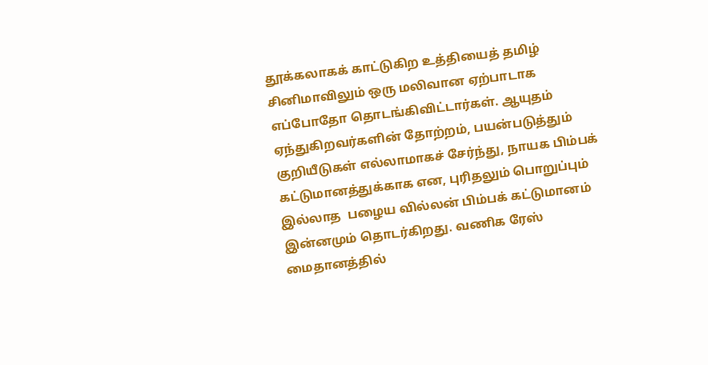தூக்கலாகக் காட்டுகிற உத்தியைத் தமிழ் சினிமாவிலும் ஒரு மலிவான ஏற்பாடாக எப்போதோ தொடங்கிவிட்டார்கள். ஆயுதம் ஏந்துகிறவர்களின் தோற்றம், பயன்படுத்தும் குறியீடுகள் எல்லாமாகச் சேர்ந்து, நாயக பிம்பக் கட்டுமானத்துக்காக என, புரிதலும் பொறுப்பும் இல்லாத  பழைய வில்லன் பிம்பக் கட்டுமானம் இன்னமும் தொடர்கிறது. வணிக ரேஸ் மைதானத்தில்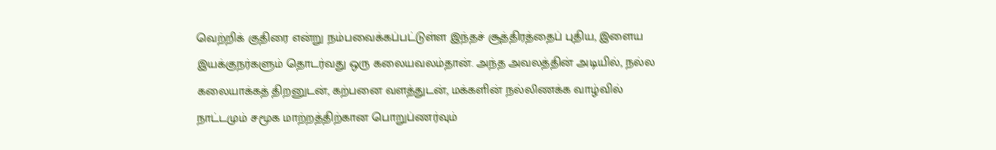வெற்றிக் குதிரை என்று நம்பவைக்கப்பட்டுள்ள இந்தச் சூத்திரத்தைப் புதிய, இளைய இயக்குநர்களும் தொடர்வது ஒரு கலையவலம்தான். அந்த அவலத்தின் அடியில், நல்ல கலையாக்கத் திறனுடன், கற்பனை வளத்துடன், மக்களின் நல்லிணக்க வாழ்வில் நாட்டமும் சமூக மாற்றத்திற்கான பொறுப்ணர்வும்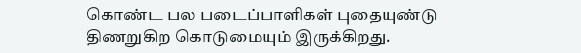கொண்ட பல படைப்பாளிகள் புதையுண்டு திணறுகிற கொடுமையும் இருக்கிறது.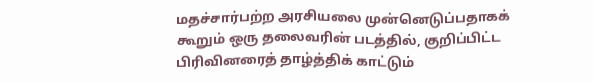மதச்சார்பற்ற அரசியலை முன்னெடுப்பதாகக் கூறும் ஒரு தலைவரின் படத்தில், குறிப்பிட்ட பிரிவினரைத் தாழ்த்திக் காட்டும்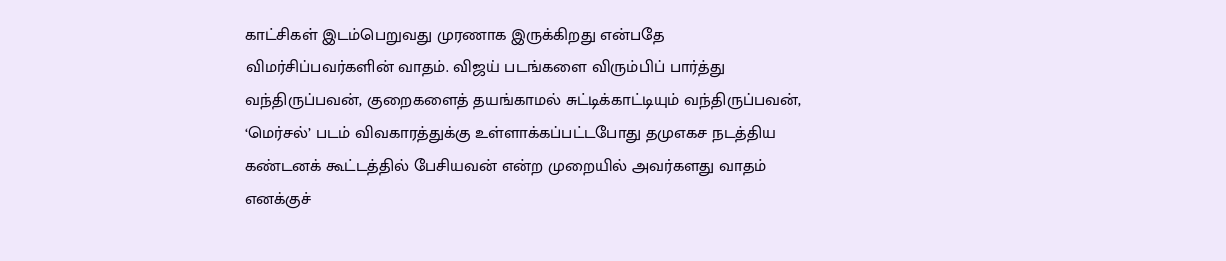காட்சிகள் இடம்பெறுவது முரணாக இருக்கிறது என்பதே விமர்சிப்பவர்களின் வாதம். விஜய் படங்களை விரும்பிப் பார்த்து வந்திருப்பவன், குறைகளைத் தயங்காமல் சுட்டிக்காட்டியும் வந்திருப்பவன், ‘மெர்சல்’ படம் விவகாரத்துக்கு உள்ளாக்கப்பட்டபோது தமுஎகச நடத்திய கண்டனக் கூட்டத்தில் பேசியவன் என்ற முறையில் அவர்களது வாதம் எனக்குச்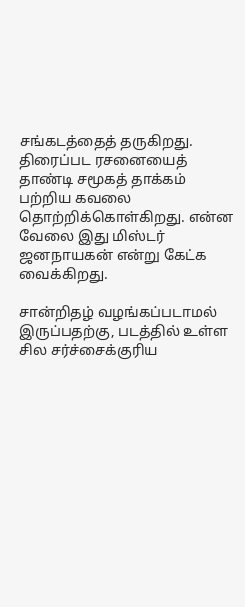சங்கடத்தைத் தருகிறது. திரைப்பட ரசனையைத் தாண்டி சமூகத் தாக்கம் பற்றிய கவலை தொற்றிக்கொள்கிறது. என்ன வேலை இது மிஸ்டர் ஜனநாயகன் என்று கேட்க வைக்கிறது.

சான்றிதழ் வழங்கப்படாமல் இருப்பதற்கு, படத்தில் உள்ள சில சர்ச்சைக்குரிய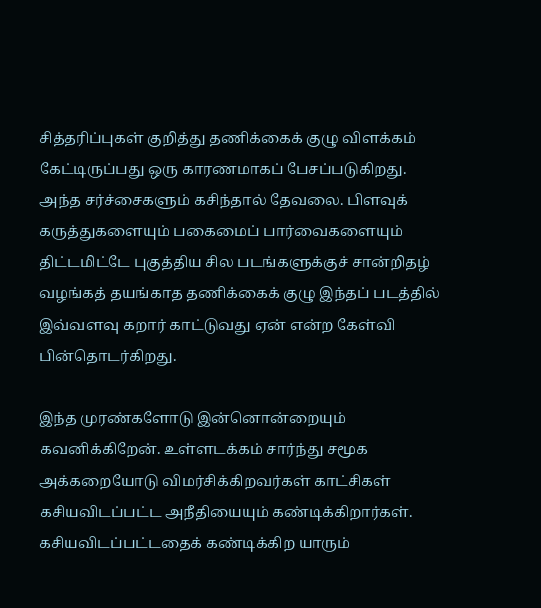சித்தரிப்புகள் குறித்து தணிக்கைக் குழு விளக்கம் கேட்டிருப்பது ஒரு காரணமாகப் பேசப்படுகிறது. அந்த சர்ச்சைகளும் கசிந்தால் தேவலை. பிளவுக் கருத்துகளையும் பகைமைப் பார்வைகளையும் திட்டமிட்டே புகுத்திய சில படங்களுக்குச் சான்றிதழ் வழங்கத் தயங்காத தணிக்கைக் குழு இந்தப் படத்தில் இவ்வளவு கறார் காட்டுவது ஏன் என்ற கேள்வி பின்தொடர்கிறது.

இந்த முரண்களோடு இன்னொன்றையும் கவனிக்கிறேன். உள்ளடக்கம் சார்ந்து சமூக அக்கறையோடு விமர்சிக்கிறவர்கள் காட்சிகள் கசியவிடப்பட்ட அநீதியையும் கண்டிக்கிறார்கள். கசியவிடப்பட்டதைக் கண்டிக்கிற யாரும்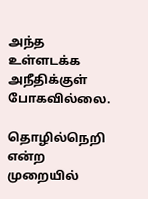அந்த உள்ளடக்க அநீதிக்குள் போகவில்லை.

தொழில்நெறி என்ற முறையில்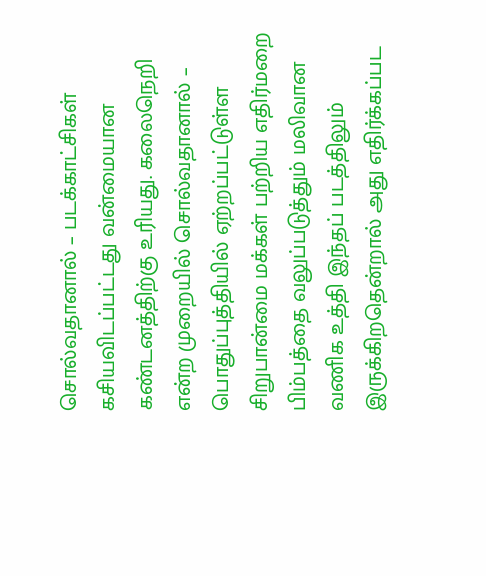சொல்வதானால் – படக்காட்சிகள் கசியவிடப்பட்டது வன்மையான கண்டனத்திற்கு உரியது. கலைநெறி என்ற முறையில் சொல்வதானால் – பொதுப்புத்தியில் ஏற்றப்பட்டுள்ள சிறுபான்மை மக்கள் பற்றிய எதிர்மறை பிம்பத்தை வலுப்படுத்தும் மலிவான வணிக உத்தி இந்தப் படத்திலும் இருக்கிறதென்றால் அது எதிர்க்கப்பட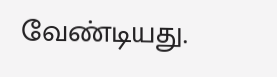வேண்டியது.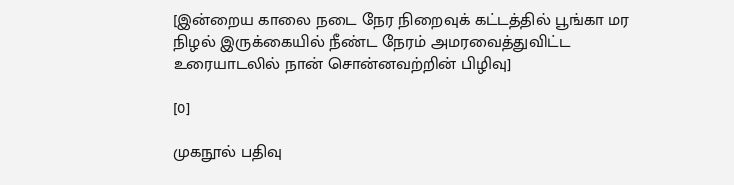[இன்றைய காலை நடை நேர நிறைவுக் கட்டத்தில் பூங்கா மர நிழல் இருக்கையில் நீண்ட நேரம் அமரவைத்துவிட்ட உரையாடலில் நான் சொன்னவற்றின் பிழிவு]

[0]

முகநூல் பதிவு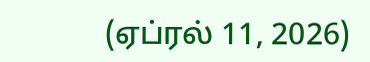(ஏப்ரல் 11, 2026)